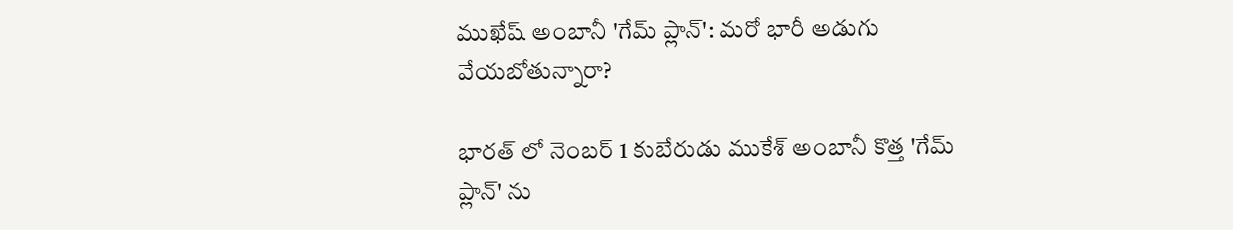ముఖేష్ అంబానీ 'గేమ్ ప్లాన్': మరో భారీ అడుగు వేయబోతున్నారా?

భారత్ లో నెంబర్ 1 కుబేరుడు ముకేశ్ అంబానీ కొత్త 'గేమ్ ప్లాన్' ను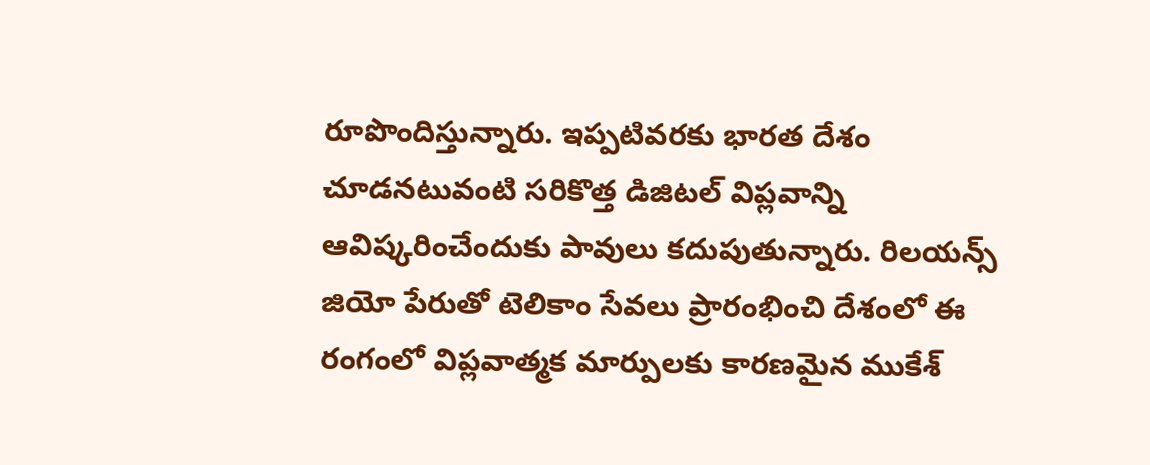రూపొందిస్తున్నారు. ఇప్పటివరకు భారత దేశం చూడనటువంటి సరికొత్త డిజిటల్ విప్లవాన్ని ఆవిష్కరించేందుకు పావులు కదుపుతున్నారు. రిలయన్స్ జియో పేరుతో టెలికాం సేవలు ప్రారంభించి దేశంలో ఈ రంగంలో విప్లవాత్మక మార్పులకు కారణమైన ముకేశ్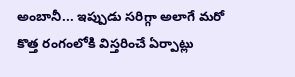అంబానీ... ఇప్పుడు సరిగ్గా అలాగే మరో కొత్త రంగంలోకి విస్తరించే ఏర్పాట్లు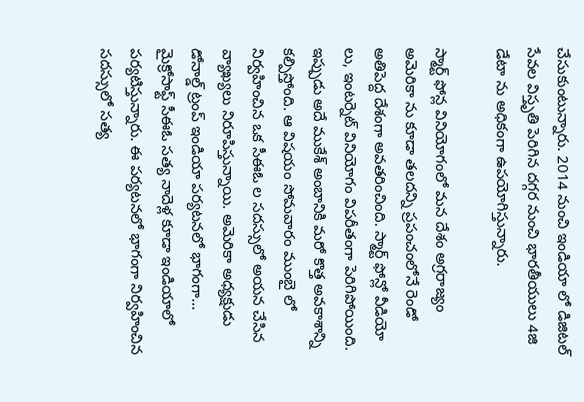చేసుకుంటున్నారు. 2014 నుంచి ఇండియా లో డిజిటల్ సేవల విస్తృతి పెరిగిన దగ్గర నుంచి భారతీయులు 4జి డేటా ను అధికంగా ఉపయోగిస్తున్నారు.

స్మార్ట్ ఫోన్ల వినియోగంలో మన దేశం అగ్రరాజ్యం అమెరికా ను కూడా తలదన్ని ప్రపంచంలోనే రెండో అతిపెద్ద దేశంగా అవతరించింది. స్మార్ట్ ఫోన్లో వీడియో లు, ఇంటర్నెట్ వినియోగం విపరీతంగా పెరిగిపోయింది. ఇప్పుడు అదే ముకేశ్ అంబానికి మరో కొత్త అవకాశాన్ని కల్పిస్తోంది. ఆ విషయం సోమవారం ముంబై లో నిర్వహించిన ఒక సీఈఓ ల సదస్సులో అయన చేసిన వ్యాఖ్యలు నిరూపిస్తున్నాయి. అమెరికా అధ్యక్షుడు డోనాల్డ్ ట్రంప్ ఇండియా పర్యటనలో భాగంగా... మైక్రోసాఫ్ట్ సీఈఓ సత్య నాదెళ్ల కూడా ఇండియాలో పర్యటిస్తున్నారు. ఈ పర్యటనలో భాగంగా నిర్వహించిన సదస్సులో సత్య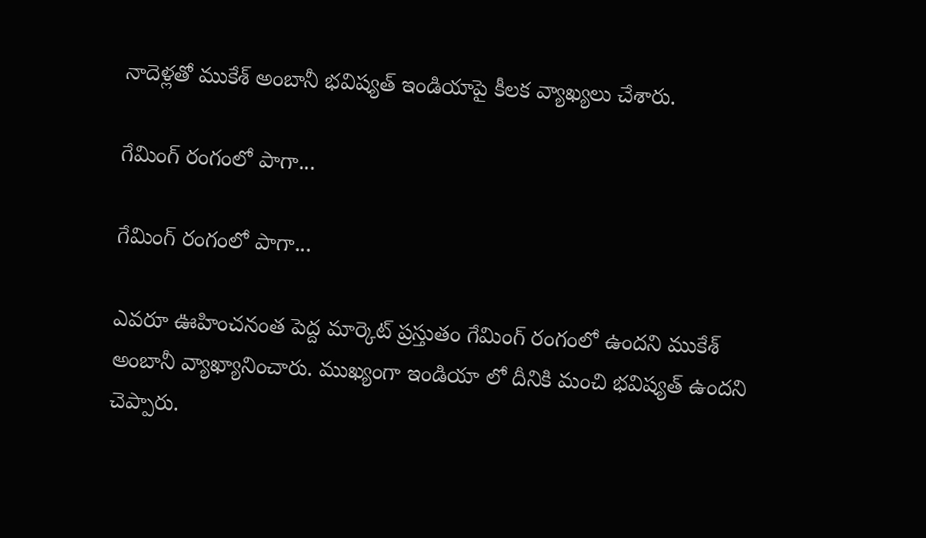నాదెళ్లతో ముకేశ్ అంబానీ భవిష్యత్ ఇండియాపై కీలక వ్యాఖ్యలు చేశారు.

గేమింగ్ రంగంలో పాగా...

గేమింగ్ రంగంలో పాగా...

ఎవరూ ఊహించనంత పెద్ద మార్కెట్ ప్రస్తుతం గేమింగ్ రంగంలో ఉందని ముకేశ్ అంబానీ వ్యాఖ్యానించారు. ముఖ్యంగా ఇండియా లో దీనికి మంచి భవిష్యత్ ఉందని చెప్పారు.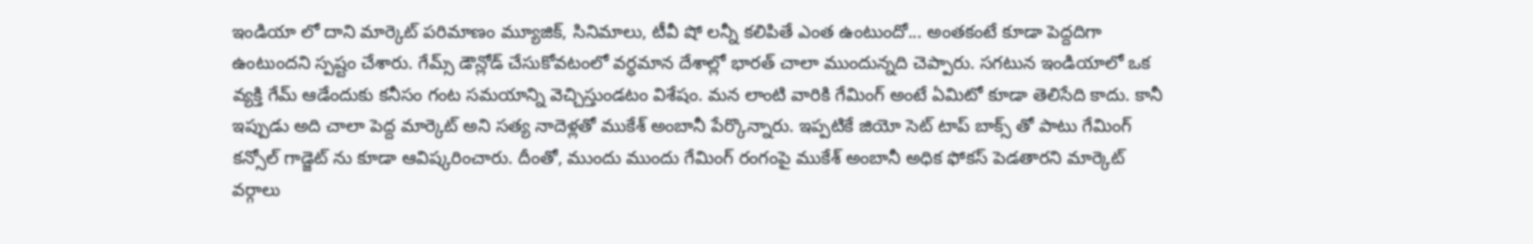ఇండియా లో దాని మార్కెట్ పరిమాణం మ్యూజిక్, సినిమాలు, టీవీ షో లన్నీ కలిపితే ఎంత ఉంటుందో... అంతకంటే కూడా పెద్దదిగా ఉంటుందని స్పష్టం చేశారు. గేమ్స్ డౌన్లోడ్ చేసుకోవటంలో వర్ధమాన దేశాల్లో భారత్ చాలా ముందున్నది చెప్పారు. సగటున ఇండియాలో ఒక వ్యక్తి గేమ్ ఆడేందుకు కనీసం గంట సమయాన్ని వెచ్చిస్తుండటం విశేషం. మన లాంటి వారికి గేమింగ్ అంటే ఏమిటో కూడా తెలిసేది కాదు. కానీ ఇప్పుడు అది చాలా పెద్ద మార్కెట్ అని సత్య నాదెళ్లతో ముకేశ్ అంబానీ పేర్కొన్నారు. ఇప్పటికే జియో సెట్ టాప్ బాక్స్ తో పాటు గేమింగ్ కన్సోల్ గాడ్జెట్ ను కూడా ఆవిష్కరించారు. దీంతో, ముందు ముందు గేమింగ్ రంగంపై ముకేశ్ అంబానీ అధిక ఫోకస్ పెడతారని మార్కెట్ వర్గాలు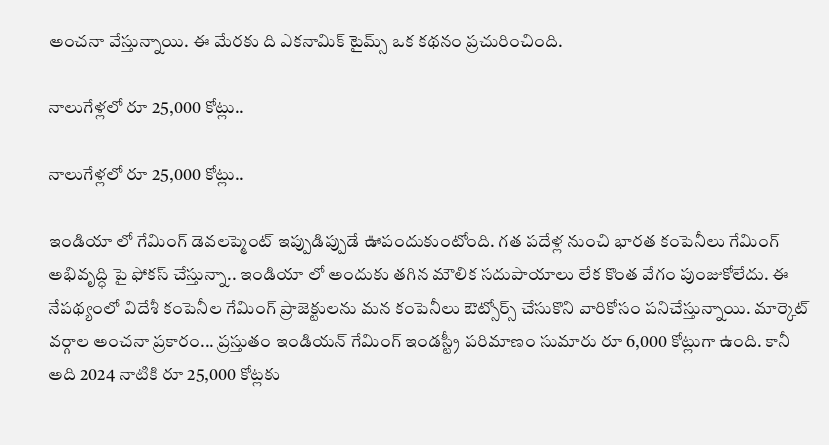అంచనా వేస్తున్నాయి. ఈ మేరకు ది ఎకనామిక్ టైమ్స్ ఒక కథనం ప్రచురించింది.

నాలుగేళ్లలో రూ 25,000 కోట్లు..

నాలుగేళ్లలో రూ 25,000 కోట్లు..

ఇండియా లో గేమింగ్ డెవలప్మెంట్ ఇప్పుడిప్పుడే ఊపందుకుంటోంది. గత పదేళ్ల నుంచి భారత కంపెనీలు గేమింగ్ అభివృద్ధి పై ఫోకస్ చేస్తున్నా.. ఇండియా లో అందుకు తగిన మౌలిక సదుపాయాలు లేక కొంత వేగం పుంజుకోలేదు. ఈ నేపథ్యంలో విదేశీ కంపెనీల గేమింగ్ ప్రాజెక్టులను మన కంపెనీలు ఔట్సోర్స్ చేసుకొని వారికోసం పనిచేస్తున్నాయి. మార్కెట్ వర్గాల అంచనా ప్రకారం... ప్రస్తుతం ఇండియన్ గేమింగ్ ఇండస్ట్రీ పరిమాణం సుమారు రూ 6,000 కోట్లుగా ఉంది. కానీ అది 2024 నాటికి రూ 25,000 కోట్లకు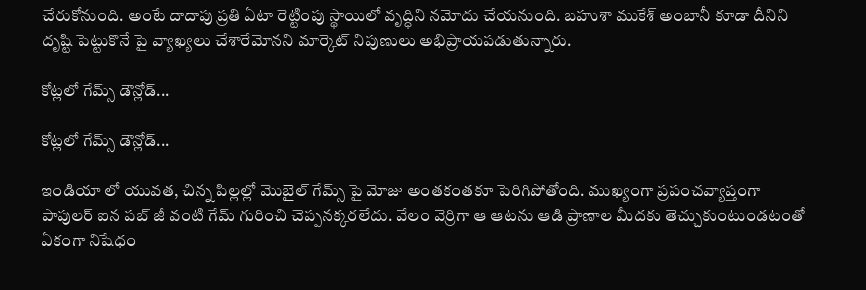చేరుకోనుంది. అంటే దాదాపు ప్రతి ఏటా రెట్టింపు స్థాయిలో వృద్ధిని నమోదు చేయనుంది. బహుశా ముకేశ్ అంబానీ కూడా దీనిని దృష్టి పెట్టుకొనే పై వ్యాఖ్యలు చేశారేమోనని మార్కెట్ నిపుణులు అభిప్రాయపడుతున్నారు.

కోట్లలో గేమ్స్ డౌన్లోడ్...

కోట్లలో గేమ్స్ డౌన్లోడ్...

ఇండియా లో యువత, చిన్న పిల్లల్లో మొబైల్ గేమ్స్ పై మోజు అంతకంతకూ పెరిగిపోతోంది. ముఖ్యంగా ప్రపంచవ్యాప్తంగా పాపులర్ ఐన పబ్ జీ వంటి గేమ్ గురించి చెప్పనక్కరలేదు. వేలం వెర్రిగా ఆ ఆటను ఆడి ప్రాణాల మీదకు తెచ్చుకుంటుండటంతో ఏకంగా నిషేధం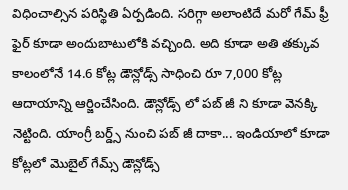విధించాల్సిన పరిస్థితి ఏర్పడింది. సరిగ్గా అలాంటిదే మరో గేమ్ ఫ్రీ ఫైర్ కూడా అందుబాటులోకి వచ్చింది. అది కూడా అతి తక్కువ కాలంలోనే 14.6 కోట్ల డౌన్లోడ్స్ సాధించి రూ 7,000 కోట్ల ఆదాయాన్ని ఆర్జించేసింది. డౌన్లోడ్స్ లో పబ్ జీ ని కూడా వెనక్కి నెట్టింది. యాంగ్రీ బర్డ్స్ నుంచి పబ్ జీ దాకా... ఇండియాలో కూడా కోట్లలో మొబైల్ గేమ్స్ డౌన్లోడ్స్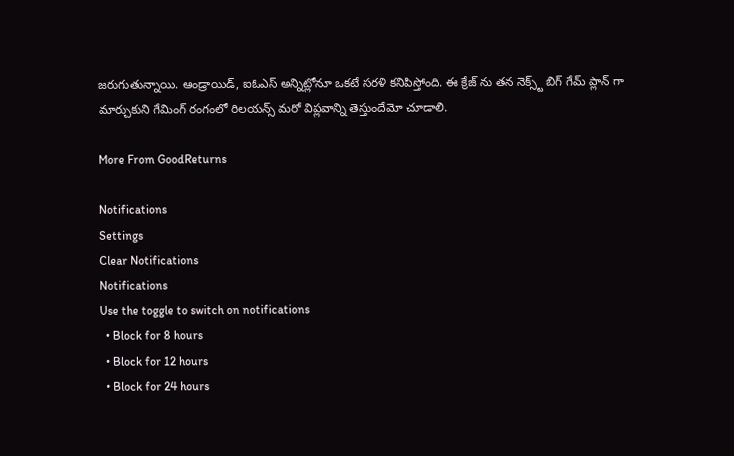జరుగుతున్నాయి. ఆండ్రాయిడ్, ఐఓఎస్ అన్నిట్లోనూ ఒకటే సరళి కనిపిస్తోంది. ఈ క్రేజ్ ను తన నెక్స్ట్ బిగ్ గేమ్ ప్లాన్ గా మార్చుకుని గేమింగ్ రంగంలో రిలయన్స్ మరో విప్లవాన్ని తెస్తుందేమో చూడాలి.

More From GoodReturns

Notifications
Settings
Clear Notifications
Notifications
Use the toggle to switch on notifications
  • Block for 8 hours
  • Block for 12 hours
  • Block for 24 hours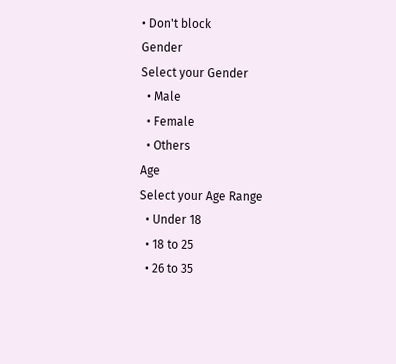• Don't block
Gender
Select your Gender
  • Male
  • Female
  • Others
Age
Select your Age Range
  • Under 18
  • 18 to 25
  • 26 to 35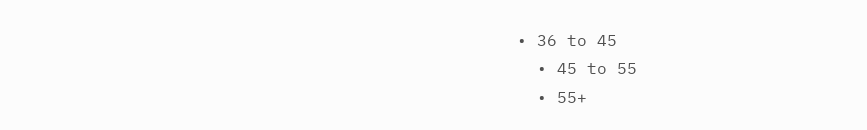• 36 to 45
  • 45 to 55
  • 55+